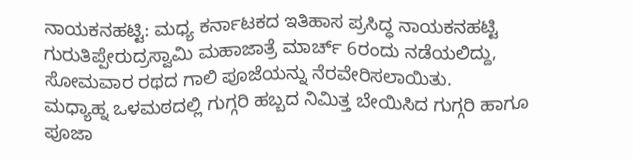ನಾಯಕನಹಟ್ಟಿ: ಮಧ್ಯ ಕರ್ನಾಟಕದ ಇತಿಹಾಸ ಪ್ರಸಿದ್ಧ ನಾಯಕನಹಟ್ಟಿ ಗುರುತಿಪ್ಪೇರುದ್ರಸ್ವಾಮಿ ಮಹಾಜಾತ್ರೆ ಮಾರ್ಚ್ 6ರಂದು ನಡೆಯಲಿದ್ದು, ಸೋಮವಾರ ರಥದ ಗಾಲಿ ಪೂಜೆಯನ್ನು ನೆರವೇರಿಸಲಾಯಿತು.
ಮಧ್ಯಾಹ್ನ ಒಳಮಠದಲ್ಲಿ ಗುಗ್ಗರಿ ಹಬ್ಬದ ನಿಮಿತ್ತ ಬೇಯಿಸಿದ ಗುಗ್ಗರಿ ಹಾಗೂ ಪೂಜಾ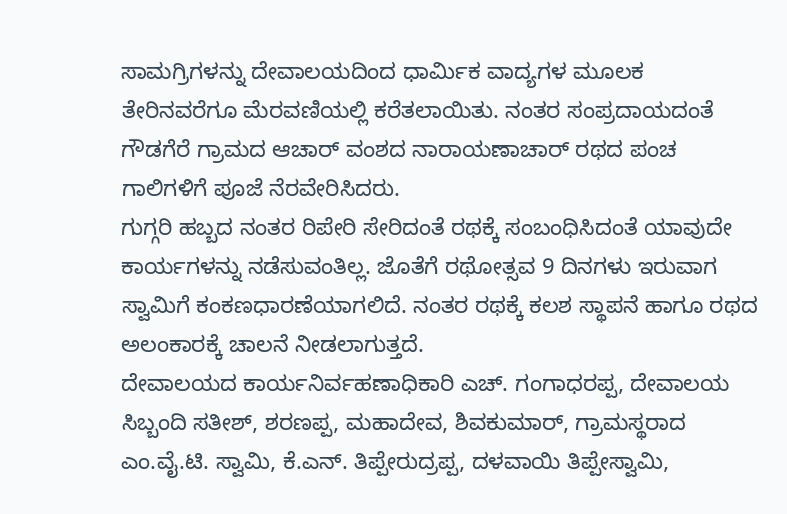ಸಾಮಗ್ರಿಗಳನ್ನು ದೇವಾಲಯದಿಂದ ಧಾರ್ಮಿಕ ವಾದ್ಯಗಳ ಮೂಲಕ ತೇರಿನವರೆಗೂ ಮೆರವಣಿಯಲ್ಲಿ ಕರೆತಲಾಯಿತು. ನಂತರ ಸಂಪ್ರದಾಯದಂತೆ ಗೌಡಗೆರೆ ಗ್ರಾಮದ ಆಚಾರ್ ವಂಶದ ನಾರಾಯಣಾಚಾರ್ ರಥದ ಪಂಚ ಗಾಲಿಗಳಿಗೆ ಪೂಜೆ ನೆರವೇರಿಸಿದರು.
ಗುಗ್ಗರಿ ಹಬ್ಬದ ನಂತರ ರಿಪೇರಿ ಸೇರಿದಂತೆ ರಥಕ್ಕೆ ಸಂಬಂಧಿಸಿದಂತೆ ಯಾವುದೇ ಕಾರ್ಯಗಳನ್ನು ನಡೆಸುವಂತಿಲ್ಲ. ಜೊತೆಗೆ ರಥೋತ್ಸವ 9 ದಿನಗಳು ಇರುವಾಗ ಸ್ವಾಮಿಗೆ ಕಂಕಣಧಾರಣೆಯಾಗಲಿದೆ. ನಂತರ ರಥಕ್ಕೆ ಕಲಶ ಸ್ಥಾಪನೆ ಹಾಗೂ ರಥದ ಅಲಂಕಾರಕ್ಕೆ ಚಾಲನೆ ನೀಡಲಾಗುತ್ತದೆ.
ದೇವಾಲಯದ ಕಾರ್ಯನಿರ್ವಹಣಾಧಿಕಾರಿ ಎಚ್. ಗಂಗಾಧರಪ್ಪ, ದೇವಾಲಯ ಸಿಬ್ಬಂದಿ ಸತೀಶ್, ಶರಣಪ್ಪ, ಮಹಾದೇವ, ಶಿವಕುಮಾರ್, ಗ್ರಾಮಸ್ಥರಾದ ಎಂ.ವೈ.ಟಿ. ಸ್ವಾಮಿ, ಕೆ.ಎನ್. ತಿಪ್ಪೇರುದ್ರಪ್ಪ, ದಳವಾಯಿ ತಿಪ್ಪೇಸ್ವಾಮಿ,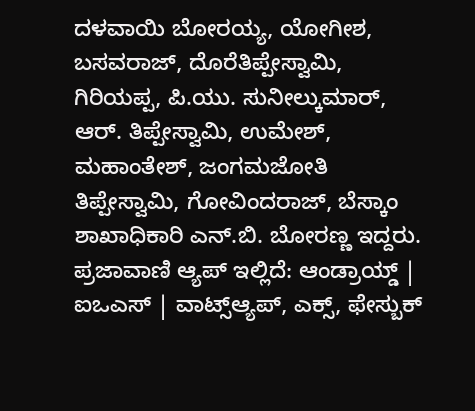ದಳವಾಯಿ ಬೋರಯ್ಯ, ಯೋಗೀಶ, ಬಸವರಾಜ್, ದೊರೆತಿಪ್ಪೇಸ್ವಾಮಿ, ಗಿರಿಯಪ್ಪ, ಪಿ.ಯು. ಸುನೀಲ್ಕುಮಾರ್, ಆರ್. ತಿಪ್ಪೇಸ್ವಾಮಿ, ಉಮೇಶ್, ಮಹಾಂತೇಶ್, ಜಂಗಮಜೋತಿ ತಿಪ್ಪೇಸ್ವಾಮಿ, ಗೋವಿಂದರಾಜ್, ಬೆಸ್ಕಾಂ ಶಾಖಾಧಿಕಾರಿ ಎನ್.ಬಿ. ಬೋರಣ್ಣ ಇದ್ದರು.
ಪ್ರಜಾವಾಣಿ ಆ್ಯಪ್ ಇಲ್ಲಿದೆ: ಆಂಡ್ರಾಯ್ಡ್ | ಐಒಎಸ್ | ವಾಟ್ಸ್ಆ್ಯಪ್, ಎಕ್ಸ್, ಫೇಸ್ಬುಕ್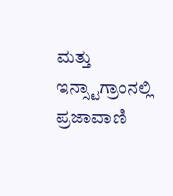ಮತ್ತು ಇನ್ಸ್ಟಾಗ್ರಾಂನಲ್ಲಿ ಪ್ರಜಾವಾಣಿ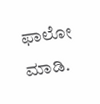ಫಾಲೋ ಮಾಡಿ.